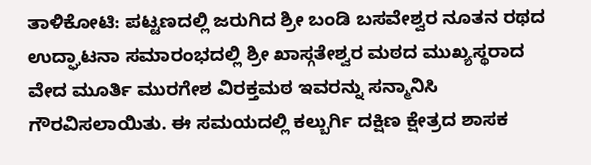ತಾಳಿಕೋಟಿ: ಪಟ್ಟಣದಲ್ಲಿ ಜರುಗಿದ ಶ್ರೀ ಬಂಡಿ ಬಸವೇಶ್ವರ ನೂತನ ರಥದ ಉದ್ಘಾಟನಾ ಸಮಾರಂಭದಲ್ಲಿ ಶ್ರೀ ಖಾಸ್ಗತೇಶ್ವರ ಮಠದ ಮುಖ್ಯಸ್ಥರಾದ ವೇದ ಮೂರ್ತಿ ಮುರಗೇಶ ವಿರಕ್ತಮಠ ಇವರನ್ನು ಸನ್ಮಾನಿಸಿ ಗೌರವಿಸಲಾಯಿತು. ಈ ಸಮಯದಲ್ಲಿ ಕಲ್ಬುರ್ಗಿ ದಕ್ಷಿಣ ಕ್ಷೇತ್ರದ ಶಾಸಕ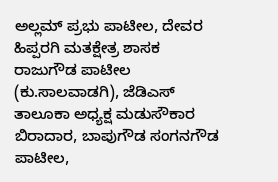ಅಲ್ಲಮ್ ಪ್ರಭು ಪಾಟೀಲ, ದೇವರ ಹಿಪ್ಪರಗಿ ಮತಕ್ಷೇತ್ರ ಶಾಸಕ ರಾಜುಗೌಡ ಪಾಟೀಲ (ಕು.ಸಾಲವಾಡಗಿ), ಜೆಡಿಎಸ್ ತಾಲೂಕಾ ಅಧ್ಯಕ್ಷ ಮಡುಸೌಕಾರ ಬಿರಾದಾರ, ಬಾಪುಗೌಡ ಸಂಗನಗೌಡ ಪಾಟೀಲ,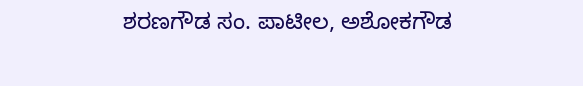ಶರಣಗೌಡ ಸಂ. ಪಾಟೀಲ, ಅಶೋಕಗೌಡ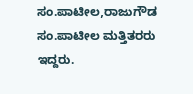ಸಂ.ಪಾಟೀಲ,ರಾಜುಗೌಡ ಸಂ.ಪಾಟೀಲ ಮತ್ತಿತರರು ಇದ್ದರು.